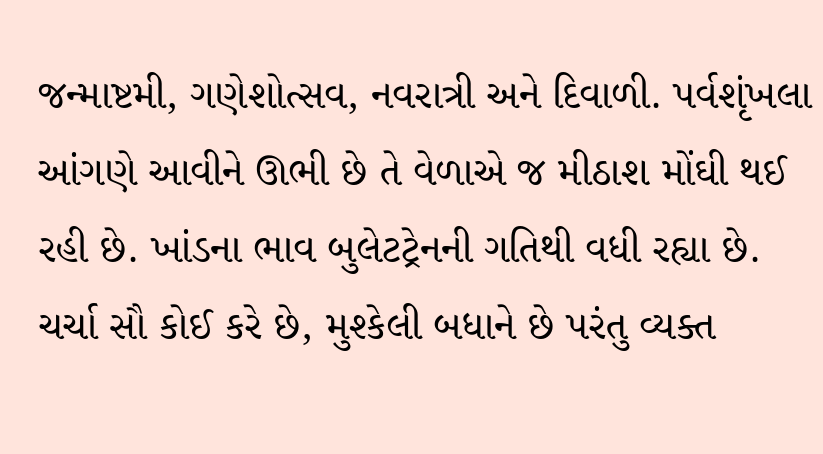જન્માષ્ટમી, ગણેશોત્સવ, નવરાત્રી અને દિવાળી. પર્વશૃંખલા આંગણે આવીને ઊભી છે તે વેળાએ જ મીઠાશ મોંઘી થઈ રહી છે. ખાંડના ભાવ બુલેટટ્રેનની ગતિથી વધી રહ્યા છે. ચર્ચા સૌ કોઈ કરે છે, મુશ્કેલી બધાને છે પરંતુ વ્યક્ત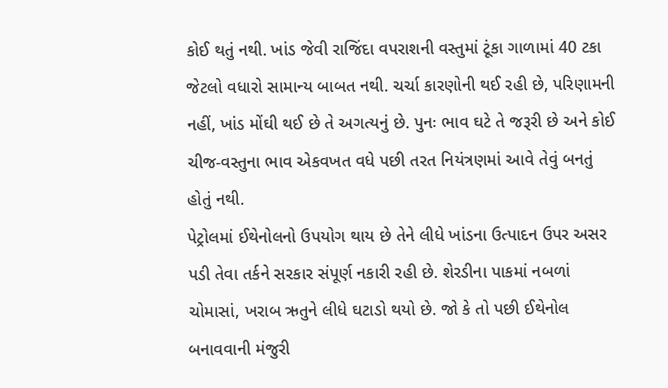કોઈ થતું નથી. ખાંડ જેવી રાજિંદા વપરાશની વસ્તુમાં ટૂંકા ગાળામાં 40 ટકા જેટલો વધારો સામાન્ય બાબત નથી. ચર્ચા કારણોની થઈ રહી છે, પરિણામની નહીં, ખાંડ મોંઘી થઈ છે તે અગત્યનું છે. પુનઃ ભાવ ઘટે તે જરૂરી છે અને કોઈ ચીજ-વસ્તુના ભાવ એકવખત વધે પછી તરત નિયંત્રણમાં આવે તેવું બનતું હોતું નથી.
પેટ્રોલમાં ઈથેનોલનો ઉપયોગ થાય છે તેને લીધે ખાંડના ઉત્પાદન ઉપર અસર પડી તેવા તર્કને સરકાર સંપૂર્ણ નકારી રહી છે. શેરડીના પાકમાં નબળાં ચોમાસાં, ખરાબ ઋતુને લીધે ઘટાડો થયો છે. જો કે તો પછી ઈથેનોલ બનાવવાની મંજુરી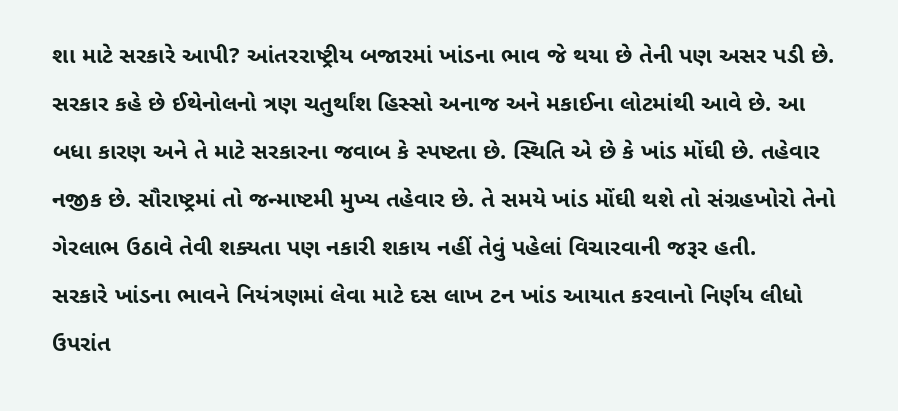શા માટે સરકારે આપી? આંતરરાષ્ટ્રીય બજારમાં ખાંડના ભાવ જે થયા છે તેની પણ અસર પડી છે. સરકાર કહે છે ઈથેનોલનો ત્રણ ચતુર્થાંશ હિસ્સો અનાજ અને મકાઈના લોટમાંથી આવે છે. આ બધા કારણ અને તે માટે સરકારના જવાબ કે સ્પષ્ટતા છે. સ્થિતિ એ છે કે ખાંડ મોંઘી છે. તહેવાર નજીક છે. સૌરાષ્ટ્રમાં તો જન્માષ્ટમી મુખ્ય તહેવાર છે. તે સમયે ખાંડ મોંઘી થશે તો સંગ્રહખોરો તેનો ગેરલાભ ઉઠાવે તેવી શક્યતા પણ નકારી શકાય નહીં તેવું પહેલાં વિચારવાની જરૂર હતી.
સરકારે ખાંડના ભાવને નિયંત્રણમાં લેવા માટે દસ લાખ ટન ખાંડ આયાત કરવાનો નિર્ણય લીધો ઉપરાંત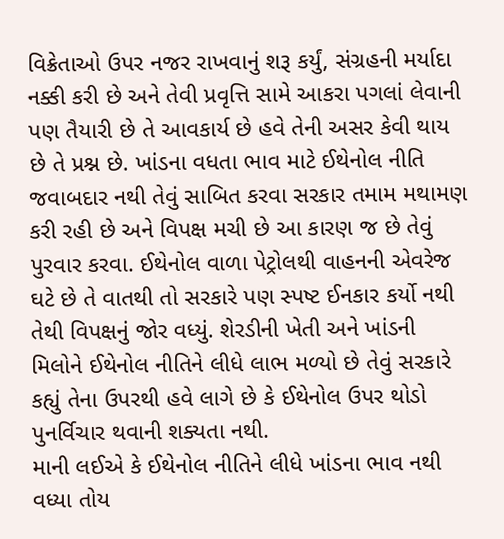વિક્રેતાઓ ઉપર નજર રાખવાનું શરૂ કર્યું, સંગ્રહની મર્યાદા નક્કી કરી છે અને તેવી પ્રવૃત્તિ સામે આકરા પગલાં લેવાની પણ તૈયારી છે તે આવકાર્ય છે હવે તેની અસર કેવી થાય છે તે પ્રશ્ન છે. ખાંડના વધતા ભાવ માટે ઈથેનોલ નીતિ જવાબદાર નથી તેવું સાબિત કરવા સરકાર તમામ મથામણ કરી રહી છે અને વિપક્ષ મચી છે આ કારણ જ છે તેવું પુરવાર કરવા. ઈથેનોલ વાળા પેટ્રોલથી વાહનની એવરેજ ઘટે છે તે વાતથી તો સરકારે પણ સ્પષ્ટ ઈનકાર કર્યો નથી તેથી વિપક્ષનું જોર વધ્યું. શેરડીની ખેતી અને ખાંડની મિલોને ઈથેનોલ નીતિને લીધે લાભ મળ્યો છે તેવું સરકારે કહ્યું તેના ઉપરથી હવે લાગે છે કે ઈથેનોલ ઉપર થોડો પુનર્વિચાર થવાની શક્યતા નથી.
માની લઈએ કે ઈથેનોલ નીતિને લીધે ખાંડના ભાવ નથી વધ્યા તોય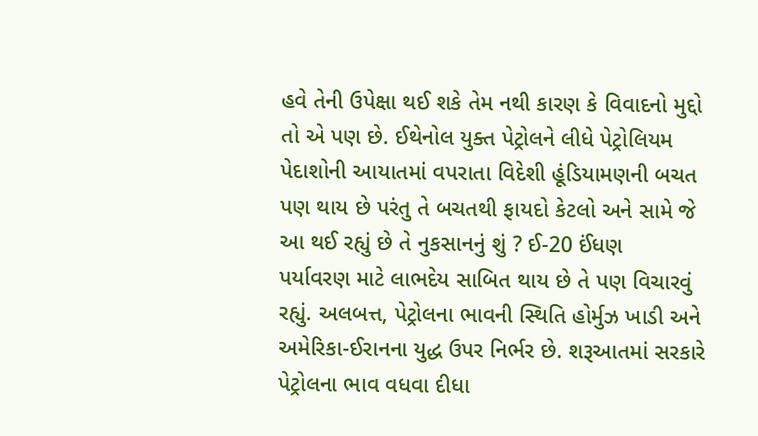હવે તેની ઉપેક્ષા થઈ શકે તેમ નથી કારણ કે વિવાદનો મુદ્દો તો એ પણ છે. ઈથેનોલ યુક્ત પેટ્રોલને લીધે પેટ્રોલિયમ પેદાશોની આયાતમાં વપરાતા વિદેશી હૂંડિયામણની બચત પણ થાય છે પરંતુ તે બચતથી ફાયદો કેટલો અને સામે જે આ થઈ રહ્યું છે તે નુકસાનનું શું ? ઈ-20 ઈંધણ
પર્યાવરણ માટે લાભદેય સાબિત થાય છે તે પણ વિચારવું રહ્યું. અલબત્ત, પેટ્રોલના ભાવની સ્થિતિ હોર્મુઝ ખાડી અને અમેરિકા-ઈરાનના યુદ્ધ ઉપર નિર્ભર છે. શરૂઆતમાં સરકારે પેટ્રોલના ભાવ વધવા દીધા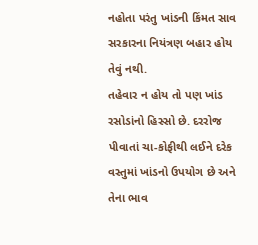નહોતા પરંતુ ખાંડની કિંમત સાવ સરકારના નિયંત્રણ બહાર હોય તેવું નથી.
તહેવાર ન હોય તો પણ ખાંડ રસોડાંનો હિસ્સો છે. દરરોજ પીવાતાં ચા-કોફીથી લઈને દરેક વસ્તુમાં ખાંડનો ઉપયોગ છે અને તેના ભાવ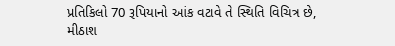પ્રતિકિલો 70 રૂપિયાનો આંક વટાવે તે સ્થિતિ વિચિત્ર છે, મીઠાશ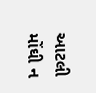આટલી મોંઘી ન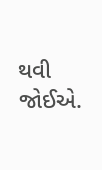થવી જોઈએ.